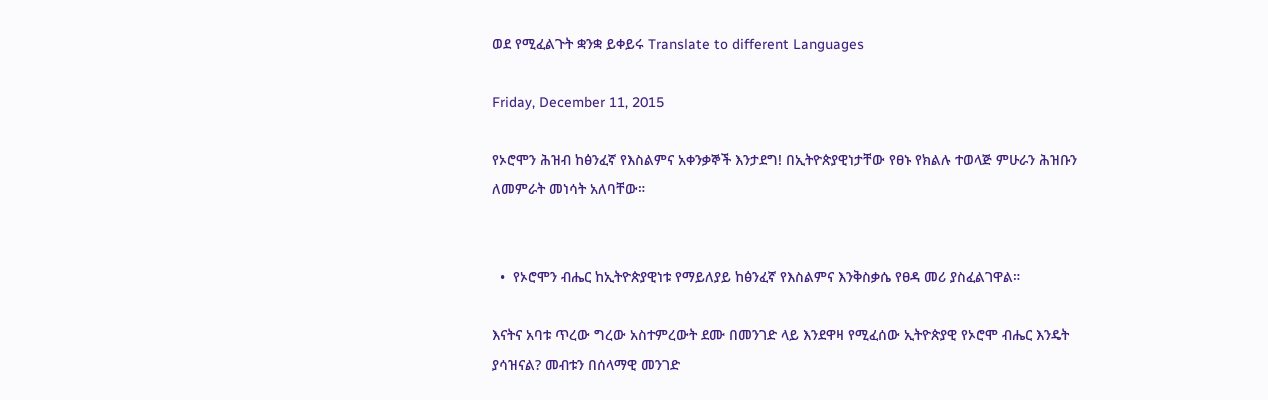ወደ የሚፈልጉት ቋንቋ ይቀይሩ Translate to different Languages

Friday, December 11, 2015

የኦሮሞን ሕዝብ ከፅንፈኛ የእስልምና አቀንቃኞች እንታደግ! በኢትዮጵያዊነታቸው የፀኑ የክልሉ ተወላጅ ምሁራን ሕዝቡን ለመምራት መነሳት አለባቸው።


  •  የኦሮሞን ብሔር ከኢትዮጵያዊነቱ የማይለያይ ከፅንፈኛ የእስልምና እንቅስቃሴ የፀዳ መሪ ያስፈልገዋል።

እናትና አባቱ ጥረው ግረው አስተምረውት ደሙ በመንገድ ላይ እንደዋዛ የሚፈሰው ኢትዮጵያዊ የኦሮሞ ብሔር እንዴት ያሳዝናል? መብቱን በሰላማዊ መንገድ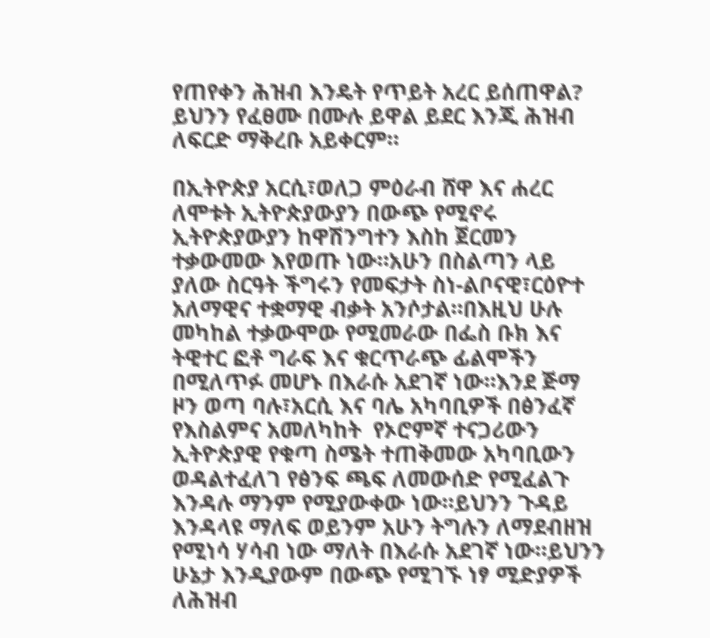የጠየቀን ሕዝብ እንዴት የጥይት አረር ይሰጠዋል? ይህንን የፈፀሙ በሙሉ ይዋል ይደር እንጂ ሕዝብ ለፍርድ ማቅረቡ አይቀርም።

በኢትዮጵያ አርሲ፣ወለጋ ምዕራብ ሸዋ እና ሐረር ለሞቱት ኢትዮጵያውያን በውጭ የሚኖሩ ኢትዮጵያውያን ከዋሽንግተን እስከ ጀርመን ተቃውመው እየወጡ ነው።አሁን በስልጣን ላይ ያለው ስርዓት ችግሩን የመፍታት ስነ-ልቦናዊ፣ርዕዮተ አለማዊና ተቋማዊ ብቃት አንሶታል።በእዚህ ሁሉ መካከል ተቃውሞው የሚመራው በፌስ ቡክ እና ትዊተር ፎቶ ግራፍ እና ቁርጥራጭ ፊልሞችን በሚለጥፉ መሆኑ በእራሱ አደገኛ ነው።እንደ ጅማ ዞን ወጣ ባሉ፣አርሲ እና ባሌ አካባቢዎች በፅንፈኛ የእስልምና አመለካከት  የኦሮምኛ ተናጋሪውን ኢትዮጵያዊ የቁጣ ስሜት ተጠቅመው አካባቢውን ወዳልተፈለገ የፅንፍ ጫፍ ለመውሰድ የሚፈልጉ እንዳሉ ማንም የሚያውቀው ነው።ይህንን ጉዳይ እንዳላዩ ማለፍ ወይንም አሁን ትግሉን ለማደብዘዝ የሚነሳ ሃሳብ ነው ማለት በእራሱ አደገኛ ነው።ይህንን ሁኔታ እንዲያውም በውጭ የሚገኙ ነፃ ሚድያዎች ለሕዝብ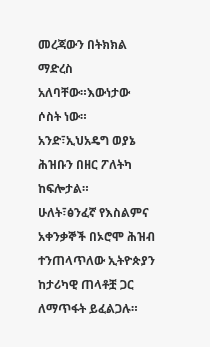መረጃውን በትክክል ማድረስ አለባቸው።እውነታው ሶስት ነው።
አንድ፣ኢህአዴግ ወያኔ ሕዝቡን በዘር ፖለትካ ከፍሎታል።
ሁለት፣ፅንፈኛ የእስልምና አቀንቃኞች በኦሮሞ ሕዝብ ተንጠላጥለው ኢትዮጵያን ከታሪካዊ ጠላቶቿ ጋር ለማጥፋት ይፈልጋሉ።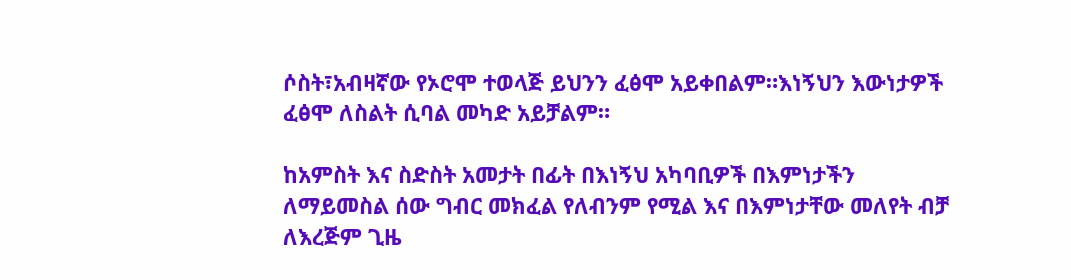ሶስት፣አብዛኛው የኦሮሞ ተወላጅ ይህንን ፈፅሞ አይቀበልም።እነኝህን እውነታዎች ፈፅሞ ለስልት ሲባል መካድ አይቻልም።

ከአምስት እና ስድስት አመታት በፊት በእነኝህ አካባቢዎች በእምነታችን ለማይመስል ሰው ግብር መክፈል የለብንም የሚል እና በእምነታቸው መለየት ብቻ ለእረጅም ጊዜ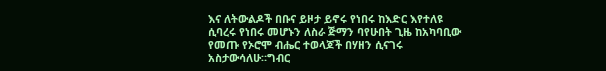እና ለትውልዶች በቡና ይዞታ ይኖሩ የነበሩ ከእድር እየተለዩ ሲባረሩ የነበሩ መሆኑን ለስራ ጅማን ባየሁበት ጊዜ ከአካባቢው የመጡ የኦሮሞ ብሔር ተወላጆች በሃዘን ሲናገሩ አስታውሳለሁ።ግብር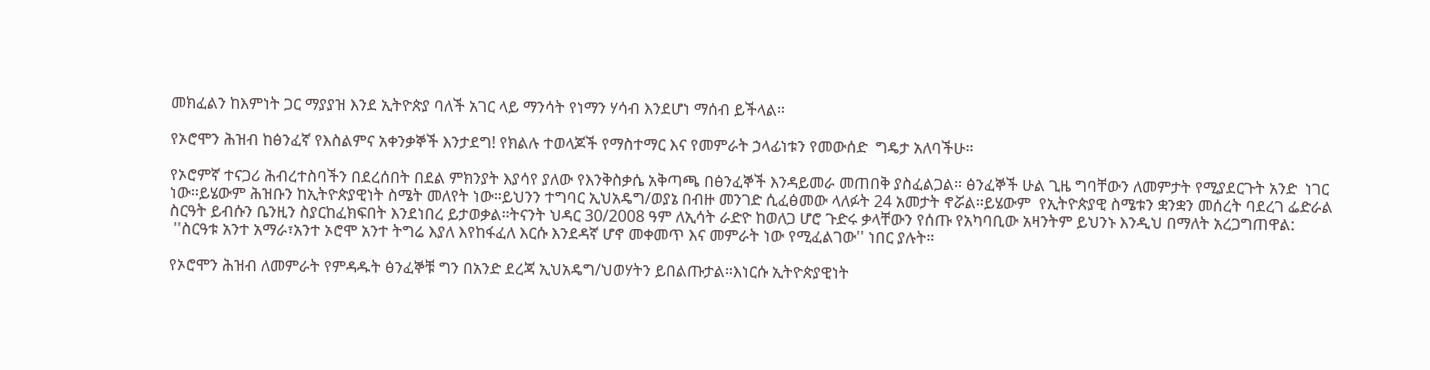መክፈልን ከእምነት ጋር ማያያዝ እንደ ኢትዮጵያ ባለች አገር ላይ ማንሳት የነማን ሃሳብ እንደሆነ ማሰብ ይችላል።

የኦሮሞን ሕዝብ ከፅንፈኛ የእስልምና አቀንቃኞች እንታደግ! የክልሉ ተወላጆች የማስተማር እና የመምራት ኃላፊነቱን የመውሰድ  ግዴታ አለባችሁ።

የኦሮምኛ ተናጋሪ ሕብረተስባችን በደረሰበት በደል ምክንያት እያሳየ ያለው የእንቅስቃሴ አቅጣጫ በፅንፈኞች እንዳይመራ መጠበቅ ያስፈልጋል። ፅንፈኞች ሁል ጊዜ ግባቸውን ለመምታት የሚያደርጉት አንድ  ነገር ነው።ይሄውም ሕዝቡን ከኢትዮጵያዊነት ስሜት መለየት ነው።ይህንን ተግባር ኢህአዴግ/ወያኔ በብዙ መንገድ ሲፈፅመው ላለፉት 24 አመታት ኖሯል።ይሄውም  የኢትዮጵያዊ ስሜቱን ቋንቋን መሰረት ባደረገ ፌድራል ስርዓት ይብሱን ቤንዚን ስያርከፈክፍበት እንደነበረ ይታወቃል።ትናንት ህዳር 30/2008 ዓም ለኢሳት ራድዮ ከወለጋ ሆሮ ጉድሩ ቃላቸውን የሰጡ የአካባቢው አዛንትም ይህንኑ እንዲህ በማለት አረጋግጠዋል:
 ''ስርዓቱ አንተ አማራ፣አንተ ኦሮሞ አንተ ትግሬ እያለ እየከፋፈለ እርሱ እንደዳኛ ሆኖ መቀመጥ እና መምራት ነው የሚፈልገው'' ነበር ያሉት።

የኦሮሞን ሕዝብ ለመምራት የምዳዱት ፅንፈኞቹ ግን በአንድ ደረጃ ኢህአዴግ/ህወሃትን ይበልጡታል።እነርሱ ኢትዮጵያዊነት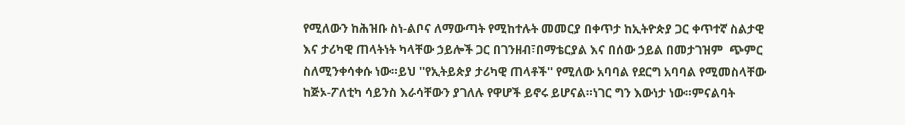የሚለውን ከሕዝቡ ስነ-ልቦና ለማውጣት የሚከተሉት መመርያ በቀጥታ ከኢትዮጵያ ጋር ቀጥተኛ ስልታዊ እና ታሪካዊ ጠላትነት ካላቸው ኃይሎች ጋር በገንዘብ፣በማቴርያል እና በሰው ኃይል በመታገዝም  ጭምር ስለሚንቀሳቀሱ ነው።ይህ ''የኢትይጵያ ታሪካዊ ጠላቶች'' የሚለው አባባል የደርግ አባባል የሚመስላቸው ከጅኦ-ፖለቲካ ሳይንስ እራሳቸውን ያገለሉ የዋሆች ይኖሩ ይሆናል።ነገር ግን እውነታ ነው።ምናልባት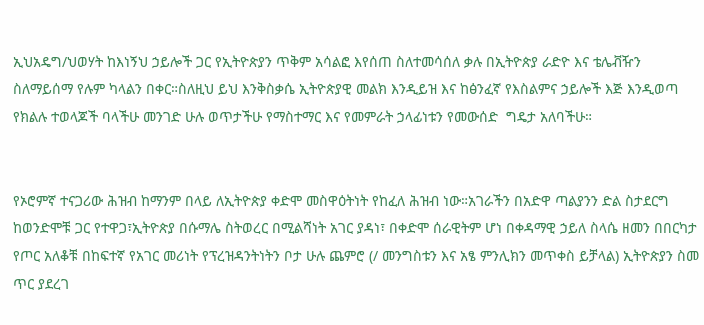ኢህአዴግ/ህወሃት ከእነኝህ ኃይሎች ጋር የኢትዮጵያን ጥቅም አሳልፎ እየሰጠ ስለተመሳሰለ ቃሉ በኢትዮጵያ ራድዮ እና ቴሌቭዥን ስለማይሰማ የሉም ካላልን በቀር።ስለዚህ ይህ እንቅስቃሴ ኢትዮጵያዊ መልክ እንዲይዝ እና ከፅንፈኛ የእስልምና ኃይሎች እጅ እንዲወጣ  የክልሉ ተወላጆች ባላችሁ መንገድ ሁሉ ወጥታችሁ የማስተማር እና የመምራት ኃላፊነቱን የመውሰድ  ግዴታ አለባችሁ።


የኦሮምኛ ተናጋሪው ሕዝብ ከማንም በላይ ለኢትዮጵያ ቀድሞ መስዋዕትነት የከፈለ ሕዝብ ነው።አገራችን በአድዋ ጣልያንን ድል ስታደርግ ከወንድሞቹ ጋር የተዋጋ፣ኢትዮጵያ በሱማሌ ስትወረር በሚልሻነት አገር ያዳነ፣ በቀድሞ ሰራዊትም ሆነ በቀዳማዊ ኃይለ ስላሴ ዘመን በበርካታ የጦር አለቆቹ በከፍተኛ የአገር መሪነት የፕረዝዳንትነትን ቦታ ሁሉ ጨምሮ (/ መንግስቱን እና አፄ ምንሊክን መጥቀስ ይቻላል) ኢትዮጵያን ስመ ጥር ያደረገ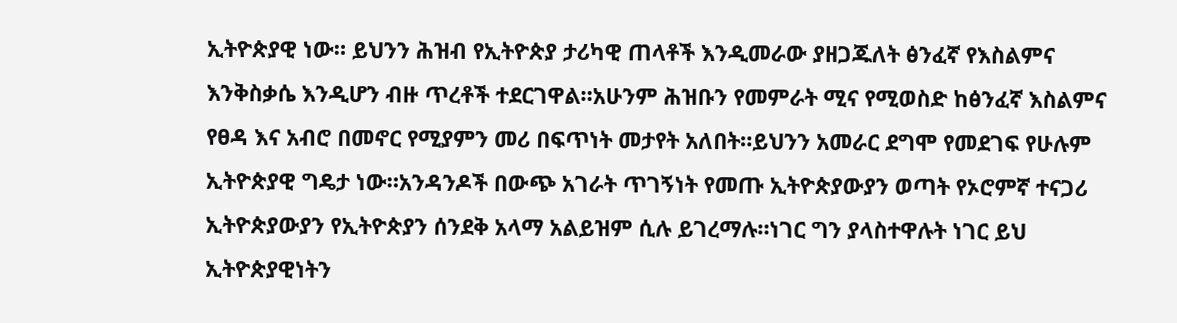ኢትዮጵያዊ ነው። ይህንን ሕዝብ የኢትዮጵያ ታሪካዊ ጠላቶች እንዲመራው ያዘጋጁለት ፅንፈኛ የእስልምና እንቅስቃሴ እንዲሆን ብዙ ጥረቶች ተደርገዋል።አሁንም ሕዝቡን የመምራት ሚና የሚወስድ ከፅንፈኛ እስልምና የፀዳ እና አብሮ በመኖር የሚያምን መሪ በፍጥነት መታየት አለበት።ይህንን አመራር ደግሞ የመደገፍ የሁሉም ኢትዮጵያዊ ግዴታ ነው።አንዳንዶች በውጭ አገራት ጥገኝነት የመጡ ኢትዮጵያውያን ወጣት የኦሮምኛ ተናጋሪ ኢትዮጵያውያን የኢትዮጵያን ሰንደቅ አላማ አልይዝም ሲሉ ይገረማሉ።ነገር ግን ያላስተዋሉት ነገር ይህ ኢትዮጵያዊነትን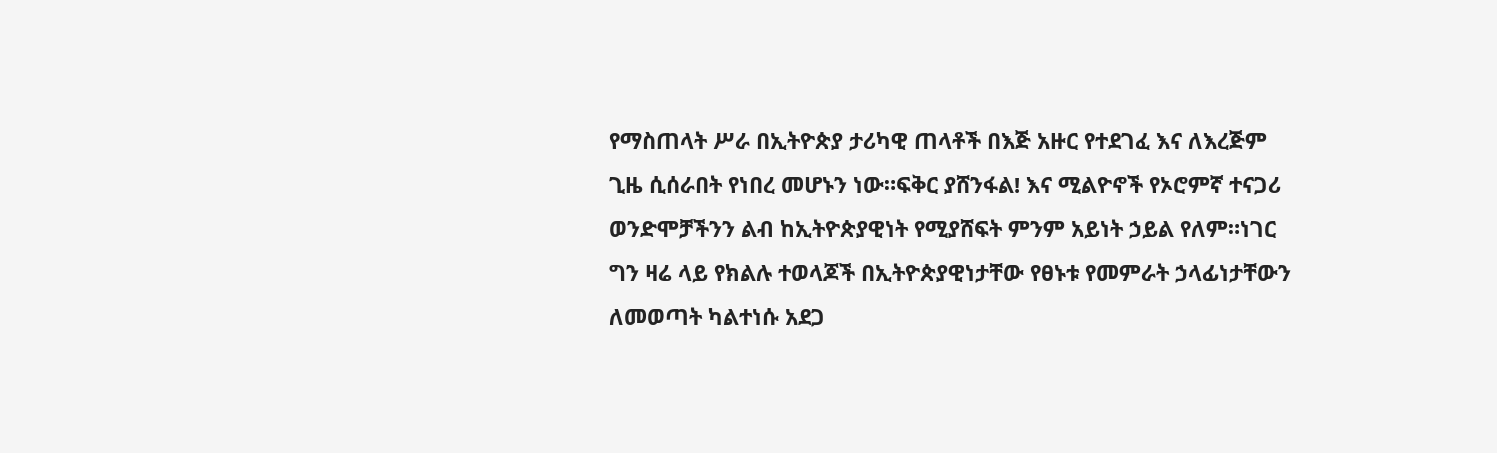የማስጠላት ሥራ በኢትዮጵያ ታሪካዊ ጠላቶች በእጅ አዙር የተደገፈ እና ለእረጅም ጊዜ ሲሰራበት የነበረ መሆኑን ነው።ፍቅር ያሸንፋል! እና ሚልዮኖች የኦሮምኛ ተናጋሪ ወንድሞቻችንን ልብ ከኢትዮጵያዊነት የሚያሸፍት ምንም አይነት ኃይል የለም።ነገር ግን ዛሬ ላይ የክልሉ ተወላጆች በኢትዮጵያዊነታቸው የፀኑቱ የመምራት ኃላፊነታቸውን ለመወጣት ካልተነሱ አደጋ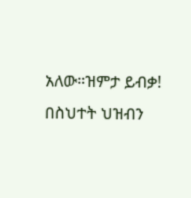አለው።ዝምታ ይብቃ! በስህተት ህዝብን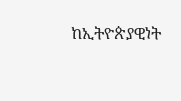ከኢትዮጵያዊነት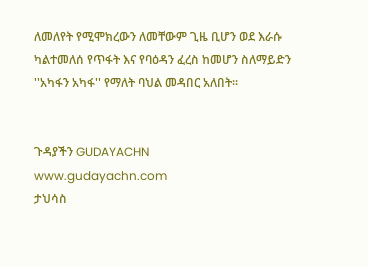ለመለየት የሚሞክረውን ለመቸውም ጊዜ ቢሆን ወደ እራሱ ካልተመለሰ የጥፋት እና የባዕዳን ፈረስ ከመሆን ስለማይድን ''አካፋን አካፋ'' የማለት ባህል መዳበር አለበት።


ጉዳያችን GUDAYACHN
www.gudayachn.com
ታህሳስ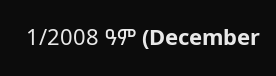1/2008 ዓም (December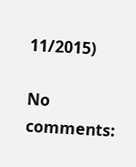11/2015)

No comments: